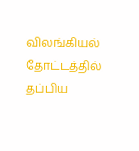விலங்கியல் தோட்டத்தில் தப்பிய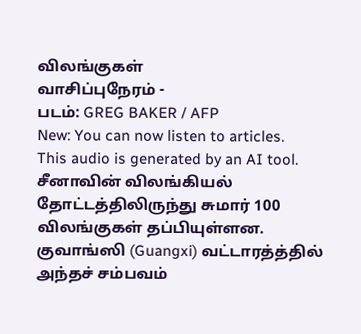விலங்குகள்
வாசிப்புநேரம் -
படம்: GREG BAKER / AFP
New: You can now listen to articles.
This audio is generated by an AI tool.
சீனாவின் விலங்கியல் தோட்டத்திலிருந்து சுமார் 100 விலங்குகள் தப்பியுள்ளன.
குவாங்ஸி (Guangxi) வட்டாரத்த்தில் அந்தச் சம்பவம்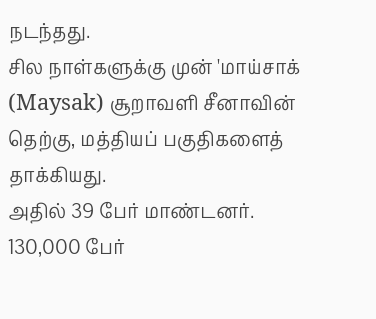நடந்தது.
சில நாள்களுக்கு முன் 'மாய்சாக் (Maysak) சூறாவளி சீனாவின் தெற்கு, மத்தியப் பகுதிகளைத் தாக்கியது.
அதில் 39 பேர் மாண்டனர்.
130,000 பேர்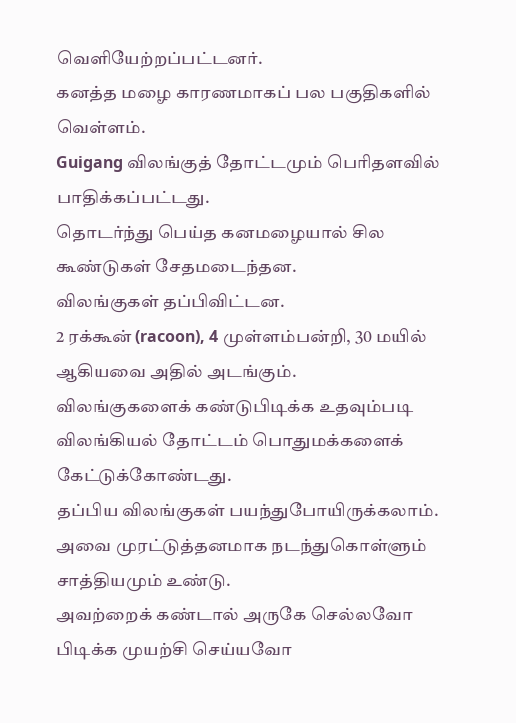வெளியேற்றப்பட்டனர்.
கனத்த மழை காரணமாகப் பல பகுதிகளில் வெள்ளம்.
Guigang விலங்குத் தோட்டமும் பெரிதளவில் பாதிக்கப்பட்டது.
தொடர்ந்து பெய்த கனமழையால் சில கூண்டுகள் சேதமடைந்தன.
விலங்குகள் தப்பிவிட்டன.
2 ரக்கூன் (racoon), 4 முள்ளம்பன்றி, 30 மயில் ஆகியவை அதில் அடங்கும்.
விலங்குகளைக் கண்டுபிடிக்க உதவும்படி விலங்கியல் தோட்டம் பொதுமக்களைக் கேட்டுக்கோண்டது.
தப்பிய விலங்குகள் பயந்துபோயிருக்கலாம்.
அவை முரட்டுத்தனமாக நடந்துகொள்ளும் சாத்தியமும் உண்டு.
அவற்றைக் கண்டால் அருகே செல்லவோ பிடிக்க முயற்சி செய்யவோ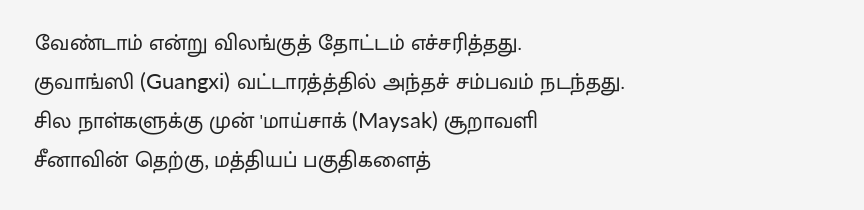வேண்டாம் என்று விலங்குத் தோட்டம் எச்சரித்தது.
குவாங்ஸி (Guangxi) வட்டாரத்த்தில் அந்தச் சம்பவம் நடந்தது.
சில நாள்களுக்கு முன் 'மாய்சாக் (Maysak) சூறாவளி சீனாவின் தெற்கு, மத்தியப் பகுதிகளைத்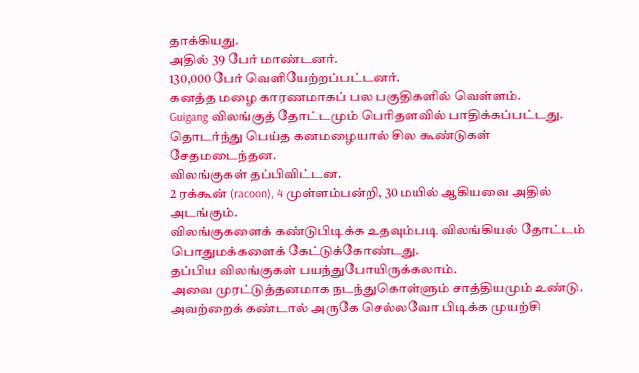தாக்கியது.
அதில் 39 பேர் மாண்டனர்.
130,000 பேர் வெளியேற்றப்பட்டனர்.
கனத்த மழை காரணமாகப் பல பகுதிகளில் வெள்ளம்.
Guigang விலங்குத் தோட்டமும் பெரிதளவில் பாதிக்கப்பட்டது.
தொடர்ந்து பெய்த கனமழையால் சில கூண்டுகள் சேதமடைந்தன.
விலங்குகள் தப்பிவிட்டன.
2 ரக்கூன் (racoon), 4 முள்ளம்பன்றி, 30 மயில் ஆகியவை அதில் அடங்கும்.
விலங்குகளைக் கண்டுபிடிக்க உதவும்படி விலங்கியல் தோட்டம் பொதுமக்களைக் கேட்டுக்கோண்டது.
தப்பிய விலங்குகள் பயந்துபோயிருக்கலாம்.
அவை முரட்டுத்தனமாக நடந்துகொள்ளும் சாத்தியமும் உண்டு.
அவற்றைக் கண்டால் அருகே செல்லவோ பிடிக்க முயற்சி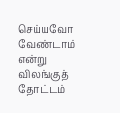செய்யவோ வேண்டாம் என்று விலங்குத் தோட்டம்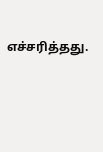எச்சரித்தது.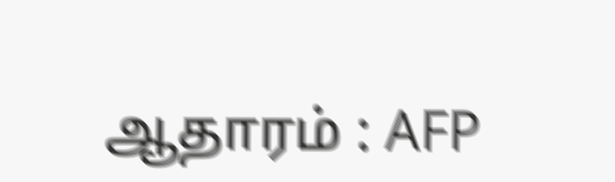ஆதாரம் : AFP